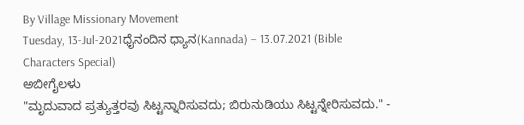By Village Missionary Movement
Tuesday, 13-Jul-2021ಧೈನಂದಿನ ಧ್ಯಾನ(Kannada) – 13.07.2021 (Bible Characters Special)
ಅಬೀಗೈಲಳು
"ಮೃದುವಾದ ಪ್ರತ್ಯುತ್ತರವು ಸಿಟ್ಟನ್ನಾರಿಸುವದು; ಬಿರುನುಡಿಯು ಸಿಟ್ಟನ್ನೇರಿಸುವದು." -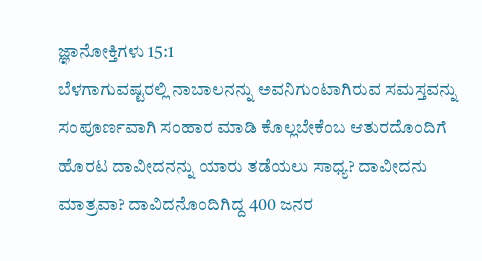ಜ್ಞಾನೋಕ್ತಿಗಳು 15:1
ಬೆಳಗಾಗುವಷ್ಟರಲ್ಲಿ ನಾಬಾಲನನ್ನು ಅವನಿಗುಂಟಾಗಿರುವ ಸಮಸ್ತವನ್ನು ಸಂಪೂರ್ಣವಾಗಿ ಸಂಹಾರ ಮಾಡಿ ಕೊಲ್ಲಬೇಕೆಂಬ ಆತುರದೊಂದಿಗೆ ಹೊರಟ ದಾವೀದನನ್ನು ಯಾರು ತಡೆಯಲು ಸಾಧ್ಯ? ದಾವೀದನು ಮಾತ್ರವಾ? ದಾವಿದನೊಂದಿಗಿದ್ದ 400 ಜನರ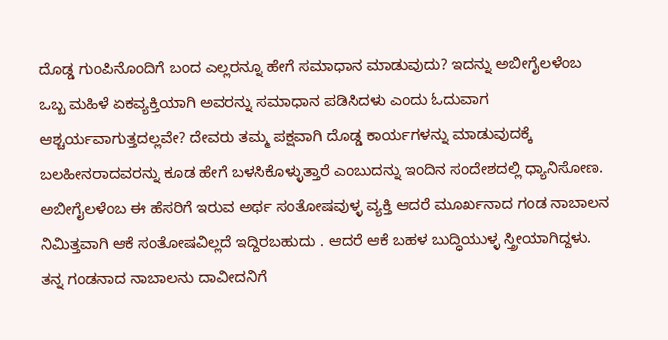ದೊಡ್ಡ ಗುಂಪಿನೊಂದಿಗೆ ಬಂದ ಎಲ್ಲರನ್ನೂ ಹೇಗೆ ಸಮಾಧಾನ ಮಾಡುವುದು? ಇದನ್ನು ಅಬೀಗೈಲಳೆಂಬ ಒಬ್ಬ ಮಹಿಳೆ ಏಕವ್ಯಕ್ತಿಯಾಗಿ ಅವರನ್ನು ಸಮಾಧಾನ ಪಡಿಸಿದಳು ಎಂದು ಓದುವಾಗ ಆಶ್ಚರ್ಯವಾಗುತ್ತದಲ್ಲವೇ? ದೇವರು ತಮ್ಮ ಪಕ್ಷವಾಗಿ ದೊಡ್ಡ ಕಾರ್ಯಗಳನ್ನು ಮಾಡುವುದಕ್ಕೆ ಬಲಹೀನರಾದವರನ್ನು ಕೂಡ ಹೇಗೆ ಬಳಸಿಕೊಳ್ಳುತ್ತಾರೆ ಎಂಬುದನ್ನು ಇಂದಿನ ಸಂದೇಶದಲ್ಲಿ ಧ್ಯಾನಿಸೋಣ.
ಅಬೀಗೈಲಳೆಂಬ ಈ ಹೆಸರಿಗೆ ಇರುವ ಅರ್ಥ ಸಂತೋಷವುಳ್ಳ ವ್ಯಕ್ತಿ ಆದರೆ ಮೂರ್ಖನಾದ ಗಂಡ ನಾಬಾಲನ ನಿಮಿತ್ತವಾಗಿ ಆಕೆ ಸಂತೋಷವಿಲ್ಲದೆ ಇದ್ದಿರಬಹುದು . ಆದರೆ ಆಕೆ ಬಹಳ ಬುದ್ಧಿಯುಳ್ಳ ಸ್ತ್ರೀಯಾಗಿದ್ದಳು. ತನ್ನ ಗಂಡನಾದ ನಾಬಾಲನು ದಾವೀದನಿಗೆ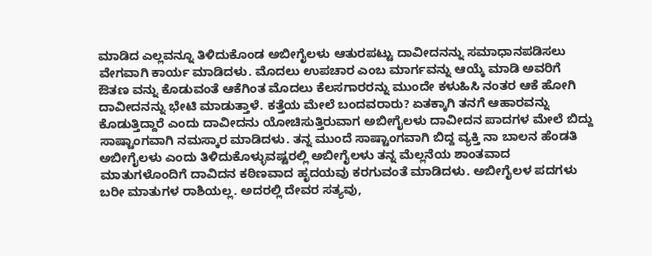ಮಾಡಿದ ಎಲ್ಲವನ್ನೂ ತಿಳಿದುಕೊಂಡ ಅಬೀಗೈಲಳು ಆತುರಪಟ್ಟು ದಾವೀದನನ್ನು ಸಮಾಧಾನಪಡಿಸಲು ವೇಗವಾಗಿ ಕಾರ್ಯ ಮಾಡಿದಳು. ಮೊದಲು ಉಪಚಾರ ಎಂಬ ಮಾರ್ಗವನ್ನು ಆಯ್ಕೆ ಮಾಡಿ ಅವರಿಗೆ ಔತಣ ವನ್ನು ಕೊಡುವಂತೆ ಆಕೆಗಿಂತ ಮೊದಲು ಕೆಲಸಗಾರರನ್ನು ಮುಂದೇ ಕಳುಹಿಸಿ ನಂತರ ಆಕೆ ಹೋಗಿ ದಾವೀದನನ್ನು ಭೇಟಿ ಮಾಡುತ್ತಾಳೆ. ಕತ್ತೆಯ ಮೇಲೆ ಬಂದವರಾರು? ಏತಕ್ಕಾಗಿ ತನಗೆ ಆಹಾರವನ್ನು ಕೊಡುತ್ತಿದ್ದಾರೆ ಎಂದು ದಾವೀದನು ಯೋಚಿಸುತ್ತಿರುವಾಗ ಅಬೀಗೈಲಳು ದಾವೀದನ ಪಾದಗಳ ಮೇಲೆ ಬಿದ್ದು ಸಾಷ್ಟಾಂಗವಾಗಿ ನಮಸ್ಕಾರ ಮಾಡಿದಳು. ತನ್ನ ಮುಂದೆ ಸಾಷ್ಟಾಂಗವಾಗಿ ಬಿದ್ದ ವ್ಯಕ್ತಿ ನಾ ಬಾಲನ ಹೆಂಡತಿ ಅಬೀಗೈಲಳು ಎಂದು ತಿಳಿದುಕೊಳ್ಳುವಷ್ಟರಲ್ಲಿ ಅಬೀಗೈಲಳು ತನ್ನ ಮೆಲ್ಲನೆಯ ಶಾಂತವಾದ ಮಾತುಗಳೊಂದಿಗೆ ದಾವಿದನ ಕಠಿಣವಾದ ಹೃದಯವು ಕರಗುವಂತೆ ಮಾಡಿದಳು. ಅಬೀಗೈಲಳ ಪದಗಳು ಬರೀ ಮಾತುಗಳ ರಾಶಿಯಲ್ಲ. ಅದರಲ್ಲಿ ದೇವರ ಸತ್ಯವು,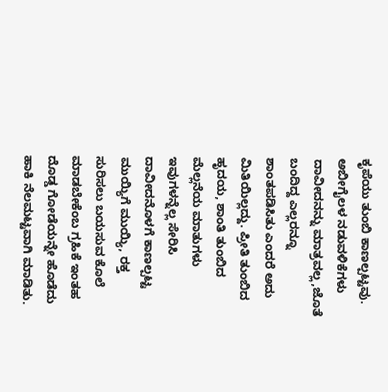ಕೃಪೆಯು ತುಂಬಿ ಕಾಣಲ್ಪಟ್ಟವು. ಅಬೀಗೈಲಳ ನಡುವಳಿಕೆಗಳು ದಾವೀದನನ್ನು ಮಾತ್ರವಲ್ಲ,ಜೊತೆ ಬಂದಿದ್ದ ಎಲ್ಲರನ್ನೂ ಶಾಂತಪಡಿಸಿತು ಎಂದರೆ ಅದು ಮಿತಿಯಿಲ್ಲದ್ದು. ಪ್ರೀತಿ ತುಂಬಿದ ಹೃದಯ, ಶಾಂತಿ ತುಂಬಿದ ಮೆಲ್ಲನೆಯ ಮಾತುಗಳು ಇವುಗಳನ್ನೆಲ್ಲ ಸೇರಿಸಿ ದಾವೀದನೊಳಗೆ ಕಾಣಲ್ಪಟ್ಟ ಮುಯ್ಯಿಗೆ ಮುಯ್ಯಿ, ರಕ್ತ ಸುರಿಸಲು ಬಯಸುವ ಕೊಲೆ ಮಾಡಬೇಕೆಂಬ ಗ್ರಹಿಕೆ ಇಂತಹ ದೊಡ್ಡ ಗೋಡೆಯನ್ನೇ ಹೊಡೆದು ಹಾಕಿ ನೆಲಮಟ್ಟವಾಗಿ ಮಾಡಿತು.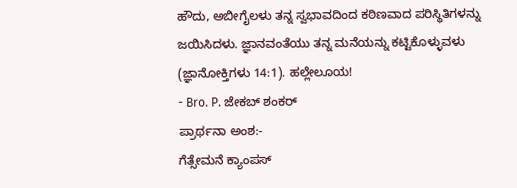ಹೌದು, ಅಬೀಗೈಲಳು ತನ್ನ ಸ್ವಭಾವದಿಂದ ಕಠಿಣವಾದ ಪರಿಸ್ಥಿತಿಗಳನ್ನು ಜಯಿಸಿದಳು. ಜ್ಞಾನವಂತೆಯು ತನ್ನ ಮನೆಯನ್ನು ಕಟ್ಟಿಕೊಳ್ಳುವಳು (ಜ್ಞಾನೋಕ್ತಿಗಳು 14:1). ಹಲ್ಲೇಲೂಯ!
- Bro. P. ಜೇಕಬ್ ಶಂಕರ್
ಪ್ರಾರ್ಥನಾ ಅಂಶ:-
ಗೆತ್ಸೇಮನೆ ಕ್ಯಾಂಪಸ್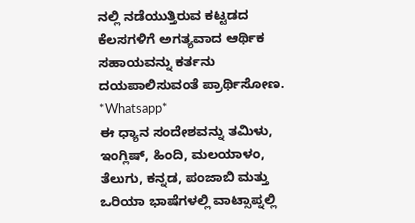ನಲ್ಲಿ ನಡೆಯುತ್ತಿರುವ ಕಟ್ಟಡದ ಕೆಲಸಗಳಿಗೆ ಅಗತ್ಯವಾದ ಆರ್ಥಿಕ ಸಹಾಯವನ್ನು ಕರ್ತನು ದಯಪಾಲಿಸುವಂತೆ ಪ್ರಾರ್ಥಿಸೋಣ.
*Whatsapp*
ಈ ಧ್ಯಾನ ಸಂದೇಶವನ್ನು ತಮಿಳು, ಇಂಗ್ಲಿಷ್, ಹಿಂದಿ, ಮಲಯಾಳಂ, ತೆಲುಗು, ಕನ್ನಡ, ಪಂಜಾಬಿ ಮತ್ತು ಒರಿಯಾ ಭಾಷೆಗಳಲ್ಲಿ ವಾಟ್ಸಾಪ್ನಲ್ಲಿ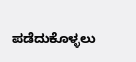ಪಡೆದುಕೊಳ್ಳಲು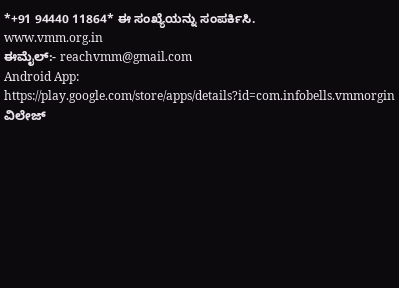*+91 94440 11864* ಈ ಸಂಖ್ಯೆಯನ್ನು ಸಂಪರ್ಕಿಸಿ.
www.vmm.org.in
ಈಮೈಲ್:- reachvmm@gmail.com
Android App: https://play.google.com/store/apps/details?id=com.infobells.vmmorgin
ವಿಲೇಜ್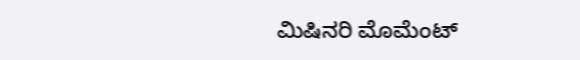ಮಿಷಿನರಿ ಮೊಮೆಂಟ್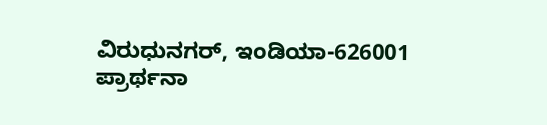ವಿರುಧುನಗರ್, ಇಂಡಿಯಾ-626001
ಪ್ರಾರ್ಥನಾ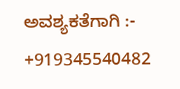ಅವಶ್ಯಕತೆಗಾಗಿ :- +919345540482